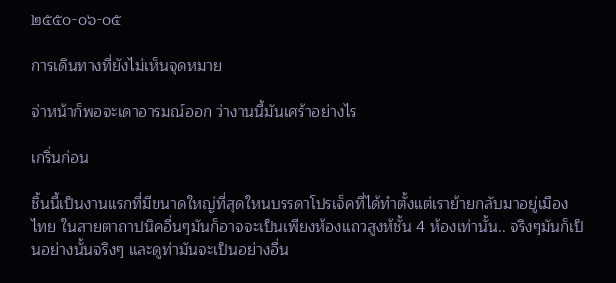๒๕๕๐-๐๖-๐๕

การเดินทางที่ยังไม่เห็นจุดหมาย

จ่าหน้าก็พอจะเดาอารมณ์ออก ว่างานนี้มันเศร้าอย่างไร

เกริ่นก่อน

ชิ้นนี้เป็นงานแรกที่มีขนาดใหญ่ที่สุดใหนบรรดาโปรเจ็คที่ได้ทำตั้งแต่เราย้ายกลับมาอยู่เมืองไทย ในสายตาถาปนิคอื่นๆมันก็อาจจะเป็นเพียงห้องแถวสูงห้ชั้น 4 ห้องเท่านั้น.. จริงๆมันก็เป็นอย่างนั้นจริงๆ และดูท่ามันจะเป็นอย่างอื่น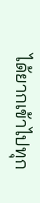ได้ยากเข้าไปทุก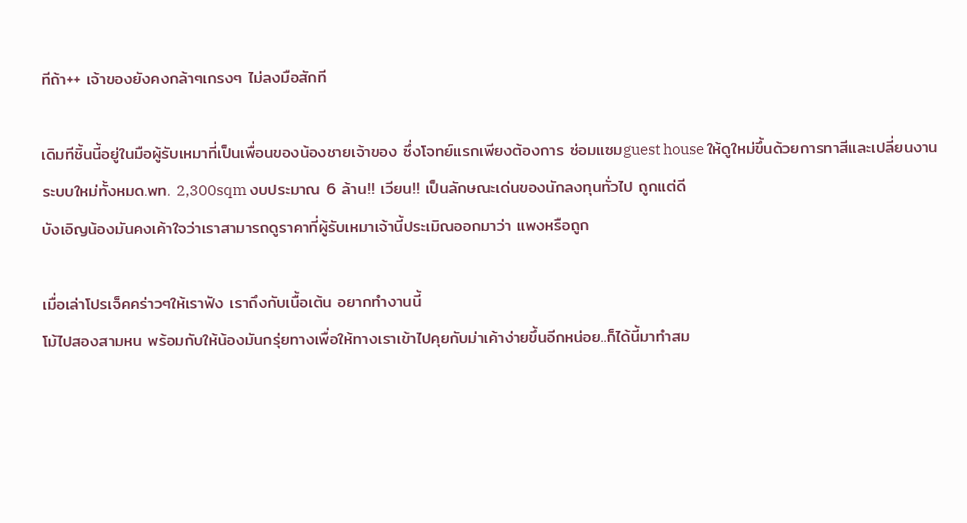ทีถ้า++ เจ้าของยังคงกล้าๆเกรงๆ ไม่ลงมือสักที

เดิมทีชิ้นนี้อยู่ในมือผู้รับเหมาที่เป็นเพื่อนของน้องชายเจ้าของ ซึ่งโจทย์แรกเพียงต้องการ ซ่อมแซมguest house ให้ดูใหม่ขึ้นด้วยการทาสีและเปลี่ยนงานระบบใหม่ทั้งหมด.พท. 2,300sqm งบประมาณ 6 ล้าน!! เวียน!! เป็นลักษณะเด่นของนักลงทุนทั่วไป ถูกแต่ดี
บังเอิญน้องมันคงเค้าใจว่าเราสามารถดูราคาที่ผู้รับเหมาเจ้านี้ประเมิณออกมาว่า แพงหรือถูก

เมื่อเล่าโปรเจ็คคร่าวๆให้เราฟัง เราถึงกับเนื้อเต้น อยากทำงานนี้
โม้ไปสองสามหน พร้อมกับให้น้องมันกรุ่ยทางเพื่อให้ทางเราเข้าไปคุยกับม่าเค้าง่ายขึ้นอีกหน่อย..ก็ได้นี้มาทำสม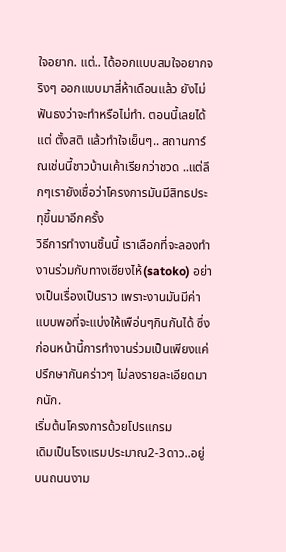ใจอยาก. แต่.. ได้ออกแบบสมใจอยากจริงๆ ออกแบบมาสี่ห้าเดือนแล้ว ยังไม่ฟันธงว่าจะทำหรือไม่ทำ. ตอนนี้เลยได้แต่ ตั้งสติ แล้วทำใจเย็นๆ.. สถานการ์ณเช่นนี้ชาวบ้านเค้าเรียกว่าชวด ..แต่ลึกๆเรายังเชื่อว่าโครงการมันมีสิทธประทุขึ้นมาอีกครั้ง
วิธีการทำงานชิ้นนี้ เราเลือกที่จะลองทำงานร่วมกับทางเซียงไห้(satoko) อย่างเป็นเรื่องเป็นราว เพราะงานมันมีค่าแบบพอที่จะแบ่งให้เพือ่นๆกินกันได้ ซึ่งก่อนหน้านี้การทำงานร่วมเป็นเพียงแค่ปรึกษากันคร่าวๆ ไม่ลงรายละเอียดมากนัก.
เริ่มต้นโครงการด้วยโปรแกรม
เดิมเป็นโรงแรมประมาณ2-3ดาว..อยู่บนถนนงาม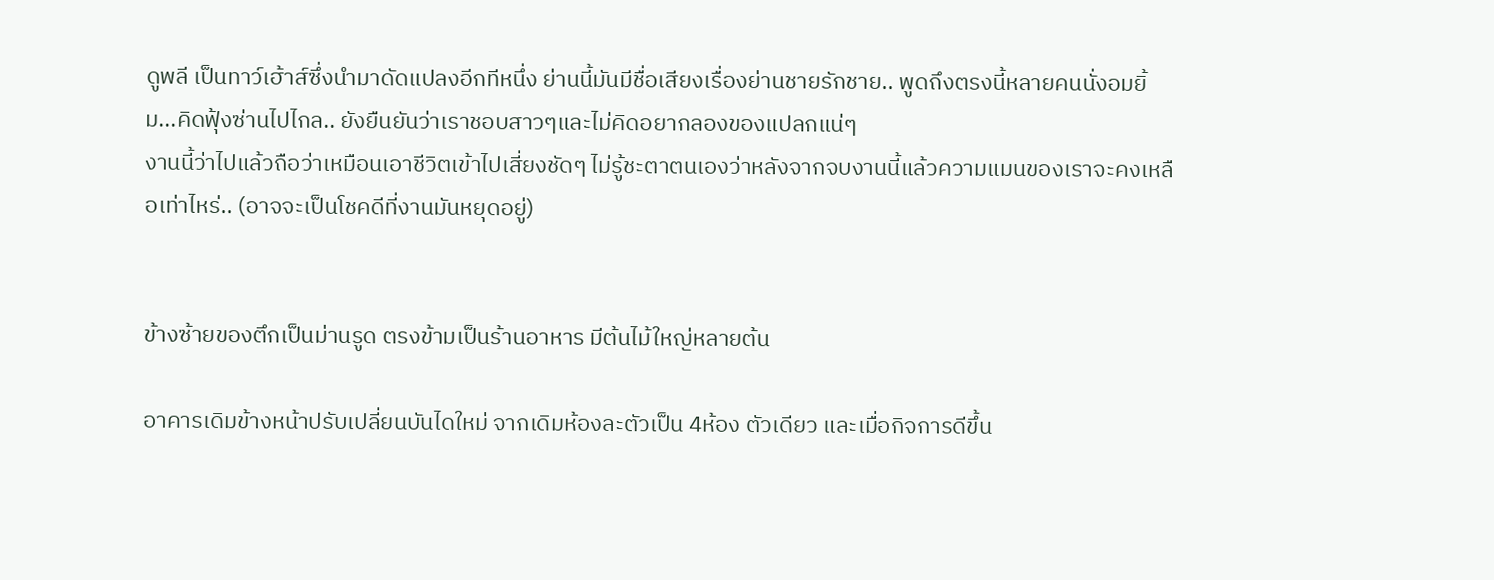ดูพลี เป็นทาว์เฮ้าส์ซึ่งนำมาดัดแปลงอีกทีหนึ่ง ย่านนี้มันมีชื่อเสียงเรื่องย่านชายรักชาย.. พูดถึงตรงนี้หลายคนนั่งอมยิ้ม...คิดฟุ้งซ่านไปไกล.. ยังยืนยันว่าเราชอบสาวๆและไม่คิดอยากลองของแปลกแน่ๆ
งานนี้ว่าไปแล้วถือว่าเหมือนเอาชีวิตเข้าไปเสี่ยงชัดๆ ไม่รู้ชะตาตนเองว่าหลังจากจบงานนี้แล้วความแมนของเราจะคงเหลือเท่าไหร่.. (อาจจะเป็นโชคดีที่งานมันหยุดอยู่)


ข้างซ้ายของตึกเป็นม่านรูด ตรงข้ามเป็นร้านอาหาร มีต้นไม้ใหญ่หลายต้น

อาคารเดิมข้างหน้าปรับเปลี่ยนบันไดใหม่ จากเดิมห้องละตัวเป็น 4ห้อง ตัวเดียว และเมื่อกิจการดีขึ้น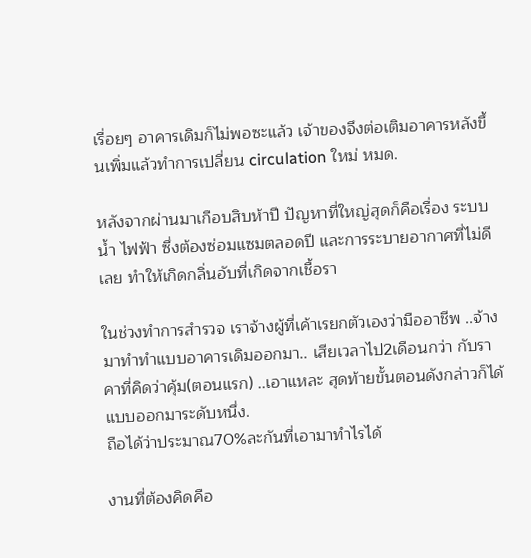เรื่อยๆ อาคารเดิมก็ไม่พอซะแล้ว เจ้าของจึงต่อเติมอาคารหลังขึ้นเพิ่มแล้วทำการเปลี่ยน circulation ใหม่ หมด.

หลังจากผ่านมาเกือบสิบห้าปี ปัญหาที่ใหญ่สุดก็คือเรื่อง ระบบน้ำ ไฟฟ้า ซึ่งต้องซ่อมแซมตลอดปี และการระบายอากาศที่ไม่ดีเลย ทำให้เกิดกลิ่นอับที่เกิดจากเชื้อรา

ในช่วงทำการสำรวจ เราจ้างผู้ที่เค้าเรยกตัวเองว่ามืออาชีพ ..จ้างมาทำทำแบบอาคารเดิมออกมา.. เสียเวลาไป2เดือนกว่า กับราคาที่คิดว่าคุ้ม(ตอนแรก) ..เอาแหละ สุดท้ายขั้นตอนดังกล่าวก็ได้แบบออกมาระดับหนึ่ง.
ถือได้ว่าประมาณ70%ละกันที่เอามาทำไรได้

งานที่ต้องคิดคือ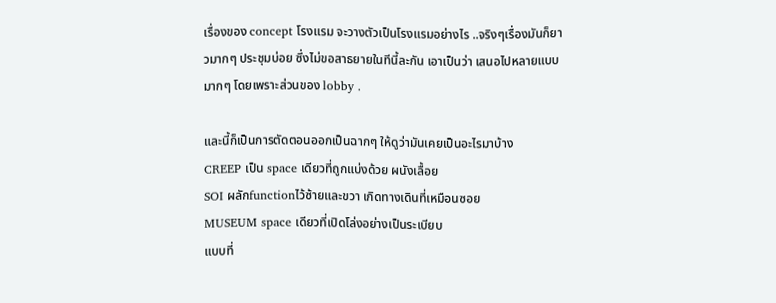เรื่องของ concept โรงแรม จะวางตัวเป็นโรงแรมอย่างไร ..จริงๆเรื่องมันก็ยาวมากๆ ประชุมบ่อย ซึ่งไม่ขอสาธยายในทีนี้ละกัน เอาเป็นว่า เสนอไปหลายแบบมากๆ โดยเพราะส่วนของ lobby .

และนี้ก็เป็นการตัดตอนออกเป็นฉากๆ ให้ดูว่ามันเคยเป็นอะไรมาบ้าง
CREEP เป็น space เดียวที่ถูกแบ่งด้วย ผนังเลื้อย
SOI ผลักfunctionไว้ซ้ายและขวา เกิดทางเดินที่เหมือนซอย
MUSEUM space เดียวที่เปิดโล่งอย่างเป็นระเบียบ
แบบที่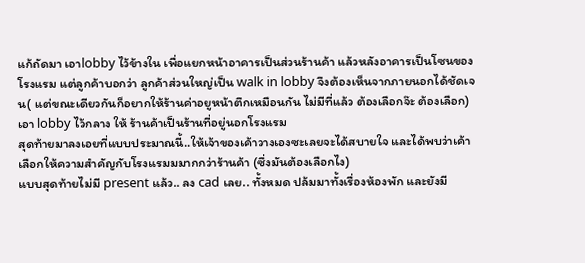แก้ถัดมา เอาlobby ไว้ข้างใน เพื่อแยกหน้าอาคารเป็นส่วนร้านค้า แล้วหลังอาคารเป็นโซนของโรงแรม แต่ลูกค้าบอกว่า ลูกค้าส่วนใหญ่เป็น walk in lobby จึงต้องเห็นจากภายนอกได้ชัดเจน( แต่ขณะเดียวกันก็อยากให้ร้านค่าอยูหน้าตึกเหมือนกัน ไม่มีที่แล้ว ต้องเลือกจ๊ะ ต้องเลือก)
เอา lobby ไว้กลาง ให้ ร้านค้าเป็นร้านที่อยู่นอกโรงแรม
สุดท้ายมาลงเอยที่แบบประมาณนี้..ให้เจ้าของเค้าวางเองซะเลยจะได้สบายใจ และได้พบว่าเค้าเลือกให้ความสำคัญกับโรงแรมมมากกว่าร้านค้า (ซึ่งมันต้องเลือกไง)
แบบสุดท้ายไม่มี present แล้ว.. ลง cad เลย.. ทั้งหมด ปล้มมาทั้งเรื่องห้องพัก และยังมี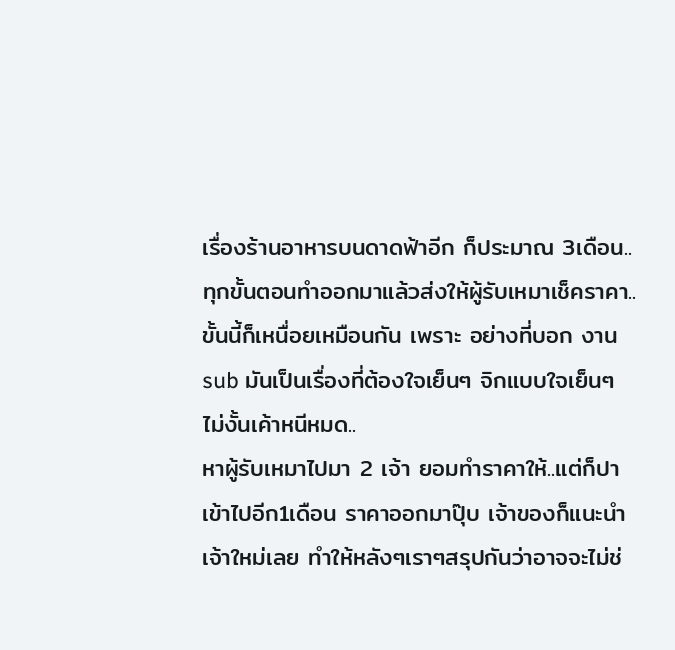เรื่องร้านอาหารบนดาดฟ้าอีก ก็ประมาณ 3เดือน..ทุกขั้นตอนทำออกมาแล้วส่งให้ผู้รับเหมาเช็คราคา..ขั้นนี้ก็เหนื่อยเหมือนกัน เพราะ อย่างที่บอก งานsub มันเป็นเรื่องที่ต้องใจเย็นๆ จิกแบบใจเย็นๆ ไม่งั้นเค้าหนีหมด..
หาผู้รับเหมาไปมา 2 เจ้า ยอมทำราคาให้..แต่ก็ปาเข้าไปอีก1เดือน ราคาออกมาปุ๊บ เจ้าของก็แนะนำเจ้าใหม่เลย ทำให้หลังๆเราๆสรุปกันว่าอาจจะไม่ช่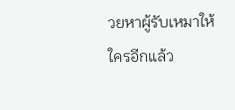วยหาผู้รับเหมาให้ใครอีกแล้ว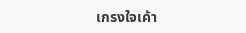เกรงใจเค้า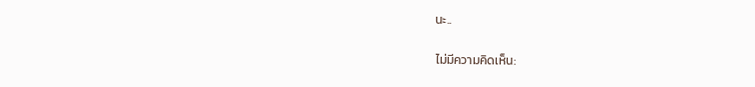นะ..

ไม่มีความคิดเห็น: